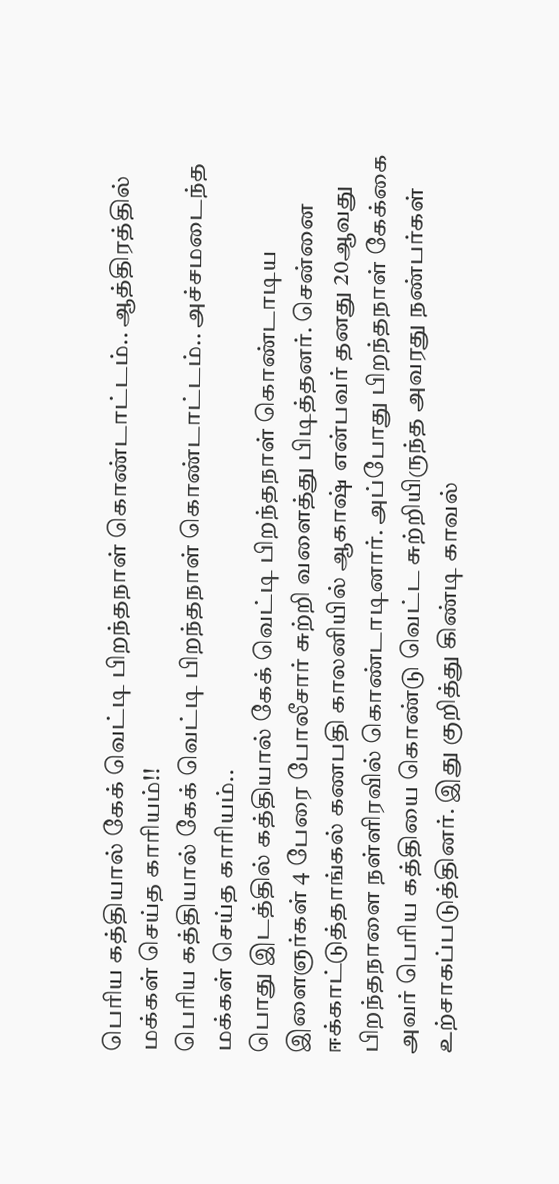பெரிய கத்தியால் கேக் வெட்டி பிறந்தநாள் கொண்டாட்டம்.. ஆத்திரத்தில் மக்கள் செய்த காரியம்!!
பெரிய கத்தியால் கேக் வெட்டி பிறந்தநாள் கொண்டாட்டம்.. அச்சமடைந்த மக்கள் செய்த காரியம்..
பொது இடத்தில் கத்தியால் கேக் வெட்டி பிறந்தநாள் கொண்டாடிய இளைஞர்கள் 4 பேரை போலீசார் சுற்றி வளைத்து பிடித்தனர். சென்னை ஈக்காட்டுத்தாங்கல் கணபதி காலனியில் ஆகாஷ் என்பவர் தனது 20ஆவது பிறந்தநாளை நள்ளிரவில் கொண்டாடினார். அப்போது பிறந்தநாள் கேக்கை அவர் பெரிய கத்தியை கொண்டு வெட்ட சுற்றியிருந்த அவரது நண்பர்கள் உற்சாகப்படுத்தினர். இது குறித்து கிண்டி காவல்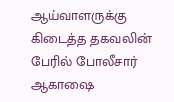ஆய்வாளருக்கு கிடைத்த தகவலின் பேரில் போலீசார் ஆகாஷை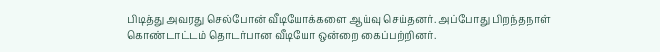பிடித்து அவரது செல்போன் வீடியோக்களை ஆய்வு செய்தனர். அப்போது பிறந்தநாள் கொண்டாட்டம் தொடர்பான வீடியோ ஒன்றை கைப்பற்றினர்.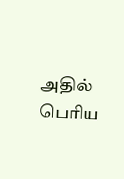அதில் பெரிய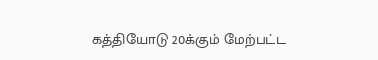கத்தியோடு 20க்கும் மேற்பட்ட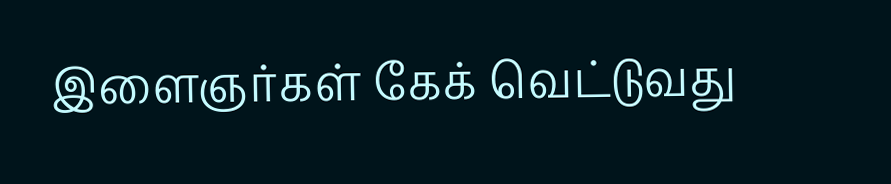இளைஞர்கள் கேக் வெட்டுவது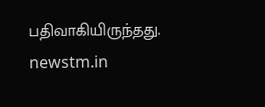பதிவாகியிருந்தது.
newstm.in